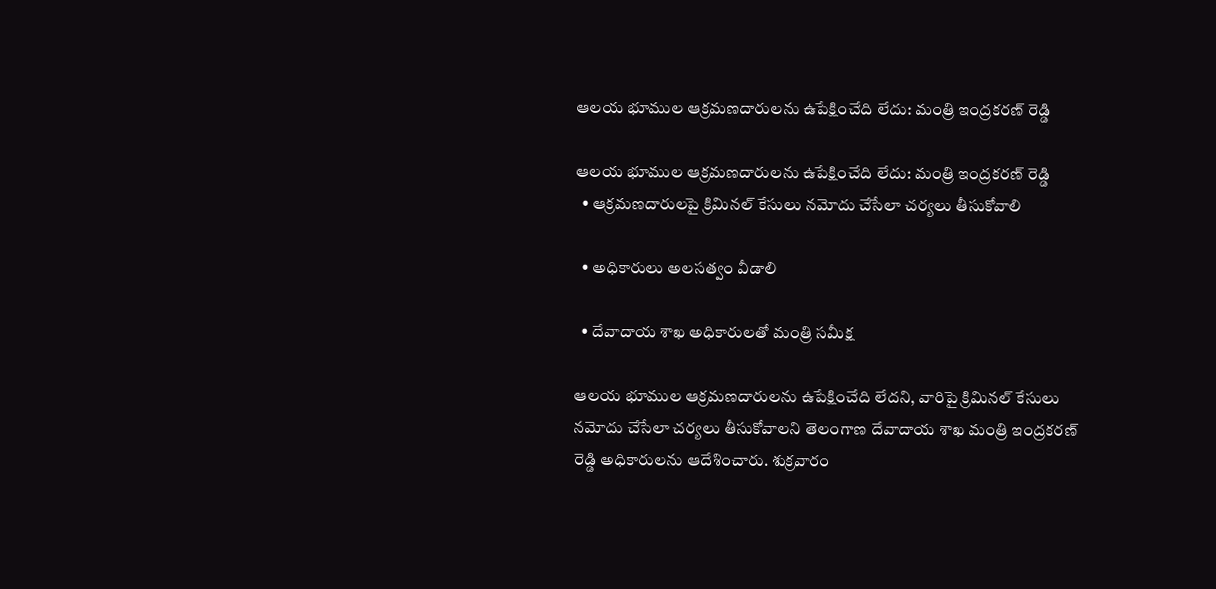ఆలయ భూముల ఆక్రమణదారులను ఉపేక్షించేది లేదు: మంత్రి ఇంద్ర‌క‌ర‌ణ్ రెడ్డి

ఆలయ భూముల ఆక్రమణదారులను ఉపేక్షించేది లేదు: మంత్రి ఇంద్ర‌క‌ర‌ణ్ రెడ్డి
  • ఆక్రమణదారులపై క్రిమినల్ కేసులు నమోదు చేసేలా చర్యలు తీసుకోవాలి

  • అధికారులు అలసత్వం వీడాలి

  • దేవాదాయ శాఖ అధికారుల‌తో మంత్రి స‌మీక్ష‌

ఆలయ భూముల ఆక్రమణదారులను ఉపేక్షించేది లేదని, వారిపై క్రిమినల్ కేసులు నమోదు చేసేలా చర్యలు తీసుకోవాలని తెలంగాణ దేవాదాయ శాఖ మంత్రి ఇంద్రకరణ్ రెడ్డి అధికారులను ఆదేశించారు. శుక్రవారం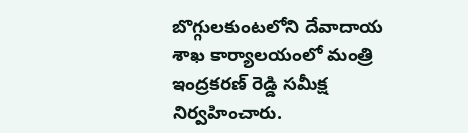బొగ్గులకుంటలోని దేవాదాయ శాఖ కార్యాలయంలో మంత్రి ఇంద్రకరణ్ రెడ్డి సమీక్ష నిర్వహించారు.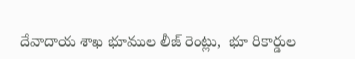దేవాదాయ శాఖ భూముల లీజ్ రెంట్లు,  భూ రికార్డుల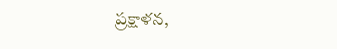ప్ర‌క్షాళ‌న‌,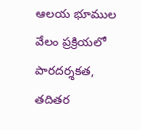ఆల‌య భూముల వేలం ప్ర‌క్రియ‌లో పార‌ద‌ర్శ‌క‌త‌, త‌దిత‌ర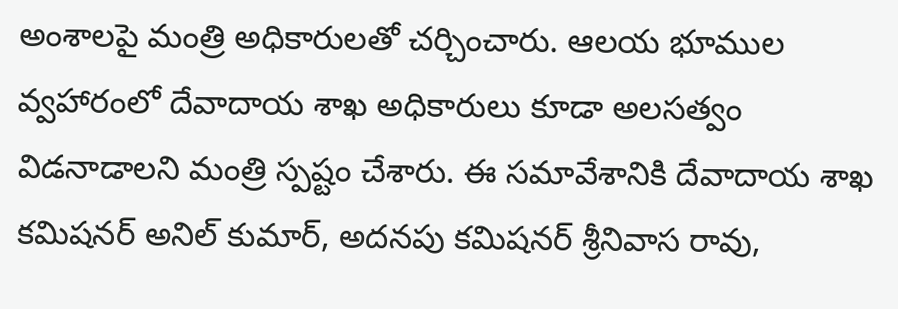అంశాల‌పై మంత్రి అధికారుల‌తో చర్చించారు. ఆలయ భూముల వ్వహారంలో దేవాదాయ శాఖ అధికారులు కూడా అలసత్వం విడనాడాలని మంత్రి స్పష్టం చేశారు. ఈ స‌మావేశానికి దేవాదాయ శాఖ క‌మిష‌న‌ర్ అనిల్ కుమార్, అద‌న‌పు క‌మిష‌న‌ర్ శ్రీనివాస రావు,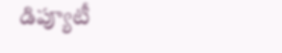డిప్యూటీ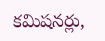క‌మిష‌న‌ర్లు,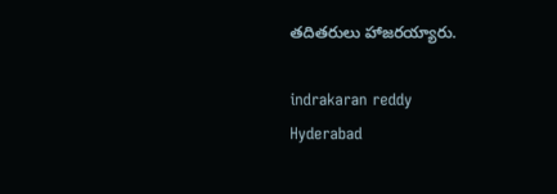త‌దిత‌రులు హాజ‌ర‌య్యారు.

indrakaran reddy
Hyderabad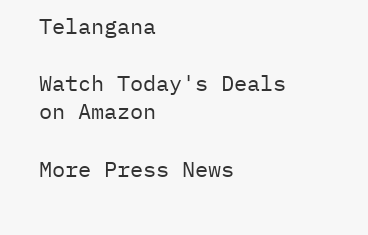Telangana

Watch Today's Deals on Amazon

More Press News